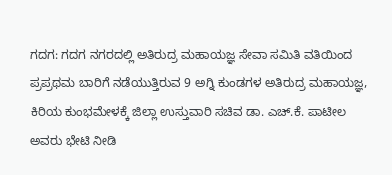ಗದಗ: ಗದಗ ನಗರದಲ್ಲಿ ಅತಿರುದ್ರ ಮಹಾಯಜ್ಞ ಸೇವಾ ಸಮಿತಿ ವತಿಯಿಂದ ಪ್ರಪ್ರಥಮ ಬಾರಿಗೆ ನಡೆಯುತ್ತಿರುವ 9 ಅಗ್ನಿ ಕುಂಡಗಳ ಅತಿರುದ್ರ ಮಹಾಯಜ್ಞ, ಕಿರಿಯ ಕುಂಭಮೇಳಕ್ಕೆ ಜಿಲ್ಲಾ ಉಸ್ತುವಾರಿ ಸಚಿವ ಡಾ. ಎಚ್.ಕೆ. ಪಾಟೀಲ ಅವರು ಭೇಟಿ ನೀಡಿ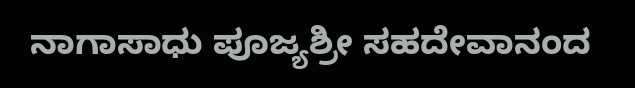ನಾಗಾಸಾಧು ಪೂಜ್ಯಶ್ರೀ ಸಹದೇವಾನಂದ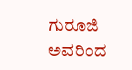ಗುರೂಜಿ ಅವರಿಂದ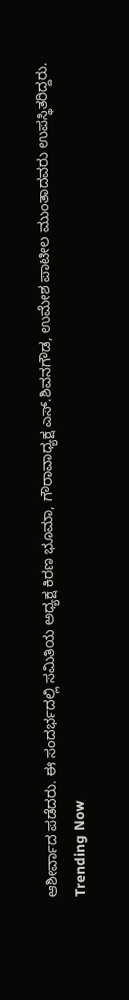ಆಶೀರ್ವಾದ ಪಡೆದರು. ಈ ಸಂದರ್ಭದಲ್ಲಿ ಸಮಿತಿಯ ಅಧ್ಯಕ್ಷ ಕಿರಣ ಭೂಮಾ, ಗೌರಾವಾಧ್ಯಕ್ಷ ಎಸ್.ಶಿವನಗೌಡ, ಉಮೇಶ ಪಾಟೀಲ ಮುಂತಾದವರು ಉಪಸ್ಥಿತರಿದ್ದರು.
Trending Now